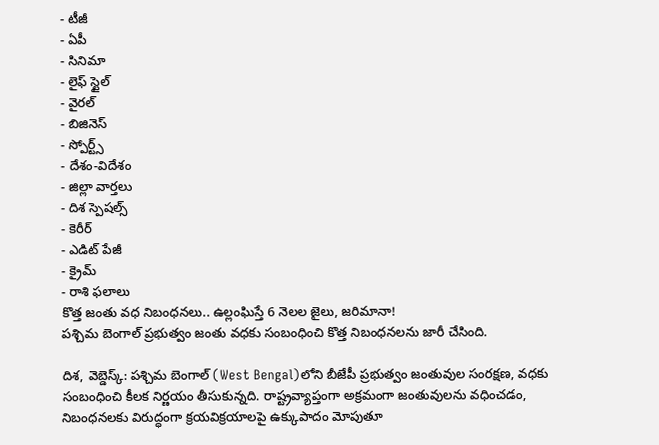- టీజీ
- ఏపీ
- సినిమా
- లైఫ్ స్టైల్
- వైరల్
- బిజినెస్
- స్పోర్ట్స్
- దేశం-విదేశం
- జిల్లా వార్తలు
- దిశ స్పెషల్స్
- కెరీర్
- ఎడిట్ పేజీ
- క్రైమ్
- రాశి ఫలాలు
కొత్త జంతు వధ నిబంధనలు.. ఉల్లంఘిస్తే 6 నెలల జైలు, జరిమానా!
పశ్చిమ బెంగాల్ ప్రభుత్వం జంతు వధకు సంబంధించి కొత్త నిబంధనలను జారీ చేసింది.

దిశ, వెబ్డెస్క్: పశ్చిమ బెంగాల్ (West Bengal)లోని బీజేపీ ప్రభుత్వం జంతువుల సంరక్షణ, వధకు సంబంధించి కీలక నిర్ణయం తీసుకున్నది. రాష్ట్రవ్యాప్తంగా అక్రమంగా జంతువులను వధించడం, నిబంధనలకు విరుద్ధంగా క్రయవిక్రయాలపై ఉక్కుపాదం మోపుతూ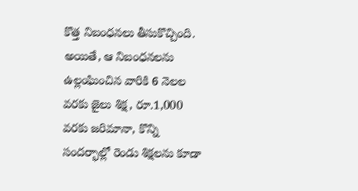కొత్త నిబంధనలు తీసుకొచ్చింది. అయితే, ఆ నిబంధనలను ఉల్లంఘించిన వారికి 6 నెలల వరకు జైలు శిక్ష, రూ.1,000 వరకు జరిమానా, కొన్ని సందర్భాల్లో రెండు శిక్షలను కూడా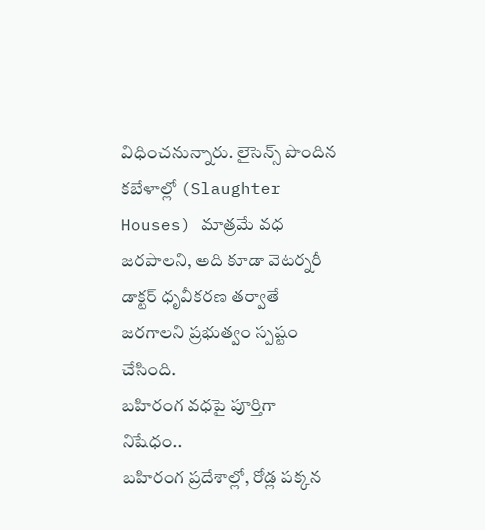విధించనున్నారు. లైసెన్స్ పొందిన కబేళాల్లో (Slaughter Houses) మాత్రమే వధ జరపాలని, అది కూడా వెటర్నరీ డాక్టర్ ధృవీకరణ తర్వాతే జరగాలని ప్రభుత్వం స్పష్టం చేసింది.
బహిరంగ వధపై పూర్తిగా నిషేధం..
బహిరంగ ప్రదేశాల్లో, రోడ్ల పక్కన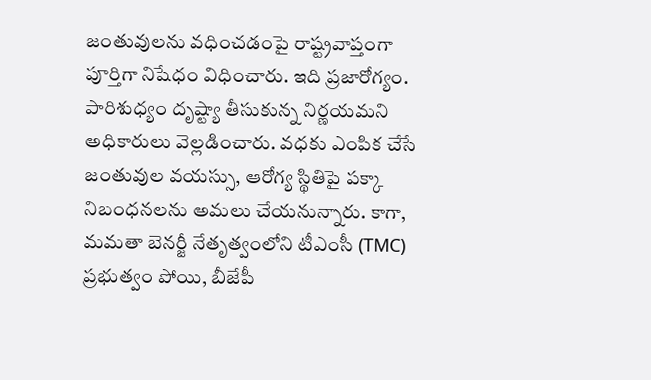జంతువులను వధించడంపై రాష్ట్రవాప్తంగా పూర్తిగా నిషేధం విధించారు. ఇది ప్రజారోగ్యం. పారిశుధ్యం దృష్ట్యా తీసుకున్న నిర్ణయమని అధికారులు వెల్లడించారు. వధకు ఎంపిక చేసే జంతువుల వయస్సు, ఆరోగ్య స్థితిపై పక్కా నిబంధనలను అమలు చేయనున్నారు. కాగా, మమతా బెనర్జీ నేతృత్వంలోని టీఎంసీ (TMC) ప్రభుత్వం పోయి, బీజేపీ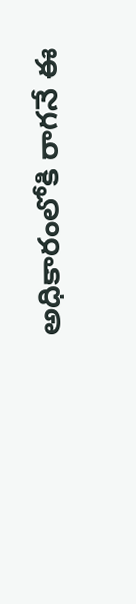అధికారంలోకి రాగనే ఈ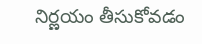నిర్ణయం తీసుకోవడం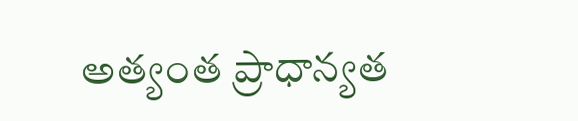అత్యంత ప్రాధాన్యత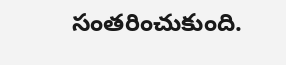సంతరించుకుంది.